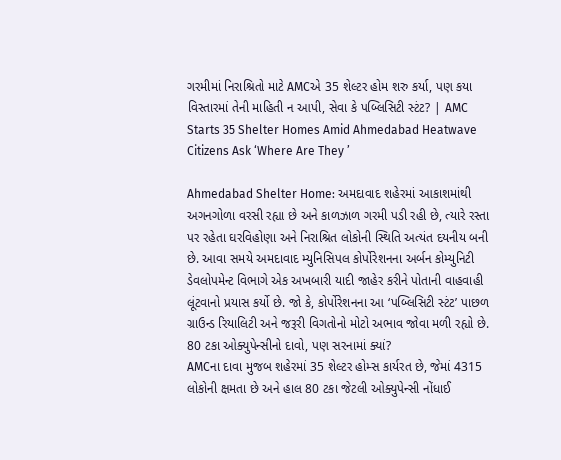ગરમીમાં નિરાશ્રિતો માટે AMCએ 35 શેલ્ટર હોમ શરુ કર્યા, પણ કયા વિસ્તારમાં તેની માહિતી ન આપી, સેવા કે પબ્લિસિટી સ્ટંટ? | AMC Starts 35 Shelter Homes Amid Ahmedabad Heatwave Citizens Ask ‘Where Are They ’

Ahmedabad Shelter Home: અમદાવાદ શહેરમાં આકાશમાંથી અગનગોળા વરસી રહ્યા છે અને કાળઝાળ ગરમી પડી રહી છે, ત્યારે રસ્તા પર રહેતા ઘરવિહોણા અને નિરાશ્રિત લોકોની સ્થિતિ અત્યંત દયનીય બની છે. આવા સમયે અમદાવાદ મ્યુનિસિપલ કોર્પોરેશનના અર્બન કોમ્યુનિટી ડેવલોપમેન્ટ વિભાગે એક અખબારી યાદી જાહેર કરીને પોતાની વાહવાહી લૂંટવાનો પ્રયાસ કર્યો છે. જો કે, કોર્પોરેશનના આ ‘પબ્લિસિટી સ્ટંટ’ પાછળ ગ્રાઉન્ડ રિયાલિટી અને જરૂરી વિગતોનો મોટો અભાવ જોવા મળી રહ્યો છે.
80 ટકા ઓક્યુપેન્સીનો દાવો, પણ સરનામાં ક્યાં?
AMCના દાવા મુજબ શહેરમાં 35 શેલ્ટર હોમ્સ કાર્યરત છે, જેમાં 4315 લોકોની ક્ષમતા છે અને હાલ 80 ટકા જેટલી ઓક્યુપેન્સી નોંધાઈ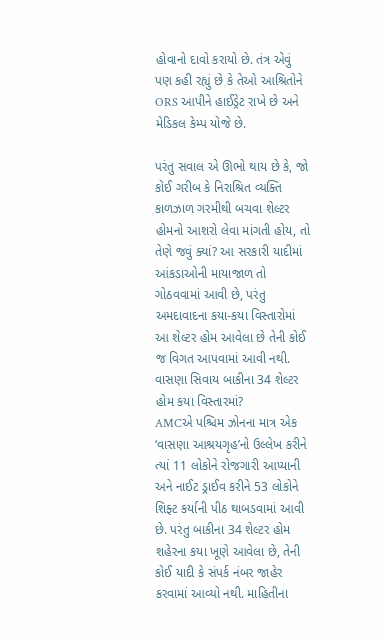હોવાનો દાવો કરાયો છે. તંત્ર એવું પણ કહી રહ્યું છે કે તેઓ આશ્રિતોને ORS આપીને હાઈડ્રેટ રાખે છે અને મેડિકલ કેમ્પ યોજે છે.

પરંતુ સવાલ એ ઊભો થાય છે કે, જો કોઈ ગરીબ કે નિરાશ્રિત વ્યક્તિ કાળઝાળ ગરમીથી બચવા શેલ્ટર હોમનો આશરો લેવા માંગતી હોય, તો તેણે જવું ક્યાં? આ સરકારી યાદીમાં આંકડાઓની માયાજાળ તો ગોઠવવામાં આવી છે, પરંતુ અમદાવાદના કયા-કયા વિસ્તારોમાં આ શેલ્ટર હોમ આવેલા છે તેની કોઈ જ વિગત આપવામાં આવી નથી.
વાસણા સિવાય બાકીના 34 શેલ્ટર હોમ કયા વિસ્તારમાં?
AMCએ પશ્ચિમ ઝોનના માત્ર એક ‘વાસણા આશ્રયગૃહ’નો ઉલ્લેખ કરીને ત્યાં 11 લોકોને રોજગારી આપ્યાની અને નાઈટ ડ્રાઈવ કરીને 53 લોકોને શિફ્ટ કર્યાની પીઠ થાબડવામાં આવી છે. પરંતુ બાકીના 34 શેલ્ટર હોમ શહેરના કયા ખૂણે આવેલા છે, તેની કોઈ યાદી કે સંપર્ક નંબર જાહેર કરવામાં આવ્યો નથી. માહિતીના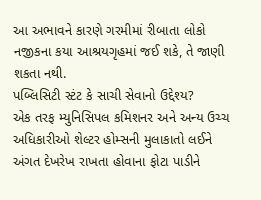આ અભાવને કારણે ગરમીમાં રીબાતા લોકો નજીકના કયા આશ્રયગૃહમાં જઈ શકે, તે જાણી શકતા નથી.
પબ્લિસિટી સ્ટંટ કે સાચી સેવાનો ઉદ્દેશ્ય?
એક તરફ મ્યુનિસિપલ કમિશનર અને અન્ય ઉચ્ચ અધિકારીઓ શેલ્ટર હોમ્સની મુલાકાતો લઈને અંગત દેખરેખ રાખતા હોવાના ફોટા પાડીને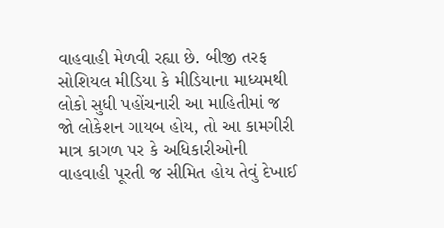વાહવાહી મેળવી રહ્યા છે. બીજી તરફ સોશિયલ મીડિયા કે મીડિયાના માધ્યમથી લોકો સુધી પહોંચનારી આ માહિતીમાં જ જો લોકેશન ગાયબ હોય, તો આ કામગીરી માત્ર કાગળ પર કે અધિકારીઓની વાહવાહી પૂરતી જ સીમિત હોય તેવું દેખાઈ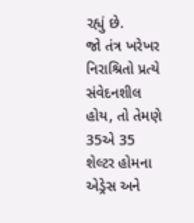રહ્યું છે.
જો તંત્ર ખરેખર નિરાશ્રિતો પ્રત્યે સંવેદનશીલ હોય, તો તેમણે 35એ 35 શેલ્ટર હોમના એડ્રેસ અને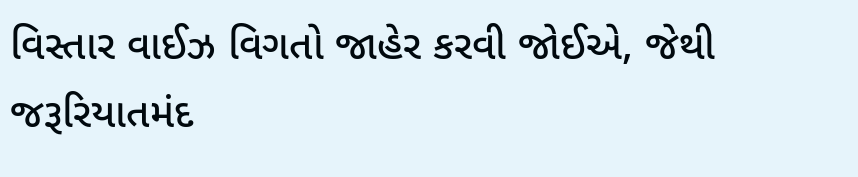વિસ્તાર વાઈઝ વિગતો જાહેર કરવી જોઈએ, જેથી જરૂરિયાતમંદ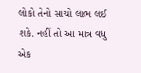લોકો તેનો સાચો લાભ લઈ શકે. નહીં તો આ માત્ર વધુ એક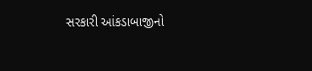સરકારી આંકડાબાજીનો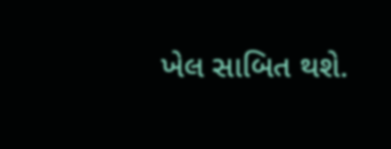ખેલ સાબિત થશે.